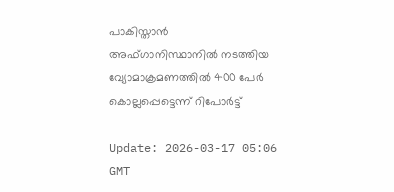പാകിസ്താന്‍ അഫ്ഗാനിസ്ഥാനില്‍ നടത്തിയ വ്യോമാക്രമണത്തില്‍ 400 പേര്‍ കൊല്ലപ്പെട്ടെന്ന് റിപോര്‍ട്ട്

Update: 2026-03-17 05:06 GMT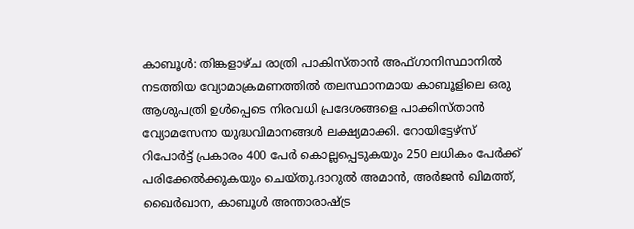കാബൂള്‍: തിങ്കളാഴ്ച രാത്രി പാകിസ്താന്‍ അഫ്ഗാനിസ്ഥാനില്‍ നടത്തിയ വ്യോമാക്രമണത്തില്‍ തലസ്ഥാനമായ കാബൂളിലെ ഒരു ആശുപത്രി ഉള്‍പ്പെടെ നിരവധി പ്രദേശങ്ങളെ പാക്കിസ്താന്‍ വ്യോമസേനാ യുദ്ധവിമാനങ്ങള്‍ ലക്ഷ്യമാക്കി. റോയിട്ടേഴ്സ് റിപോര്‍ട്ട് പ്രകാരം 400 പേര്‍ കൊല്ലപ്പെടുകയും 250 ലധികം പേര്‍ക്ക് പരിക്കേല്‍ക്കുകയും ചെയ്തു.ദാറുല്‍ അമാന്‍, അര്‍ജന്‍ ഖിമത്ത്, ഖൈര്‍ഖാന, കാബൂള്‍ അന്താരാഷ്ട്ര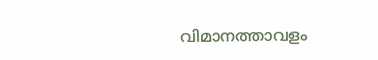വിമാനത്താവളം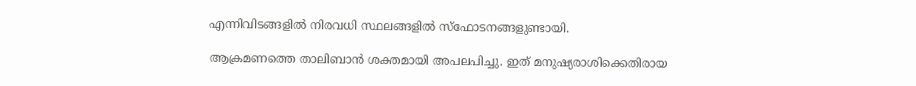എന്നിവിടങ്ങളില്‍ നിരവധി സ്ഥലങ്ങളില്‍ സ്‌ഫോടനങ്ങളുണ്ടായി.

ആക്രമണത്തെ താലിബാന്‍ ശക്തമായി അപലപിച്ചു. ഇത് മനുഷ്യരാശിക്കെതിരായ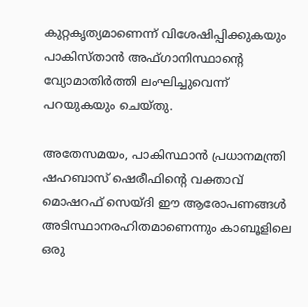കുറ്റകൃത്യമാണെന്ന് വിശേഷിപ്പിക്കുകയും പാകിസ്താന്‍ അഫ്ഗാനിസ്ഥാന്റെ വ്യോമാതിര്‍ത്തി ലംഘിച്ചുവെന്ന് പറയുകയും ചെയ്തു.

അതേസമയം, പാകിസ്ഥാന്‍ പ്രധാനമന്ത്രി ഷഹബാസ് ഷെരീഫിന്റെ വക്താവ് മൊഷറഫ് സെയ്ദി ഈ ആരോപണങ്ങള്‍ അടിസ്ഥാനരഹിതമാണെന്നും കാബൂളിലെ ഒരു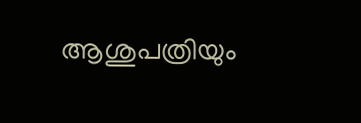ആശുപത്രിയും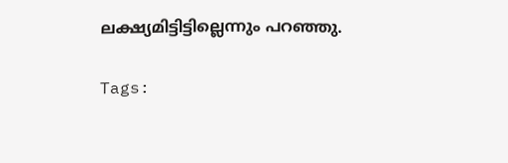ലക്ഷ്യമിട്ടിട്ടില്ലെന്നും പറഞ്ഞു.

Tags: